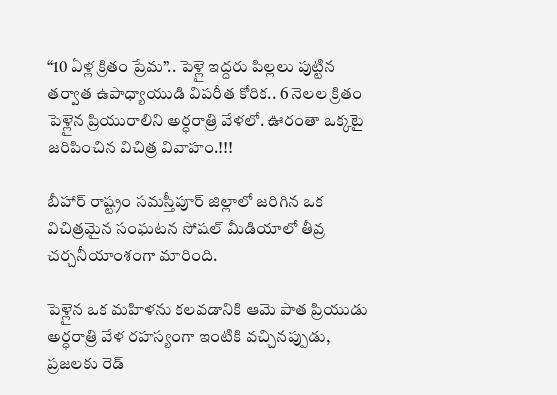“10 ఏళ్ల క్రితం ప్రేమ”.. పెళ్లై ఇద్దరు పిల్లలు పుట్టిన తర్వాత ఉపాధ్యాయుడి విపరీత కోరిక.. 6 నెలల క్రితం పెళ్లైన ప్రియురాలిని అర్ధరాత్రి వేళలో. ఊరంతా ఒక్కటై జరిపించిన విచిత్ర వివాహం.!!!

బీహార్ రాష్ట్రం సమస్తీపూర్ జిల్లాలో జరిగిన ఒక విచిత్రమైన సంఘటన సోషల్ మీడియాలో తీవ్ర చర్చనీయాంశంగా మారింది.

పెళ్లైన ఒక మహిళను కలవడానికి ఆమె పాత ప్రియుడు అర్ధరాత్రి వేళ రహస్యంగా ఇంటికి వచ్చినప్పుడు, ప్రజలకు రెడ్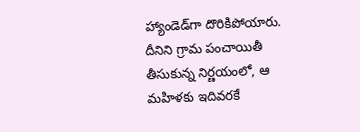హ్యాండెడ్‌గా దొరికిపోయారు. దీనిని గ్రామ పంచాయితీ తీసుకున్న నిర్ణయంలో, ఆ మహిళకు ఇదివరకే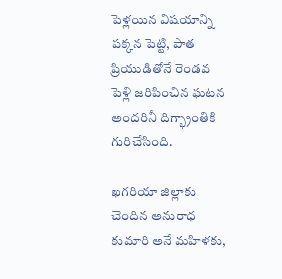పెళ్లయిన విషయాన్ని పక్కన పెట్టి, పాత ప్రియుడితోనే రెండవ పెళ్లి జరిపించిన ఘటన అందరినీ దిగ్భ్రాంతికి గురిచేసింది.

ఖగరియా జిల్లాకు చెందిన అనురాధ కుమారి అనే మహిళకు,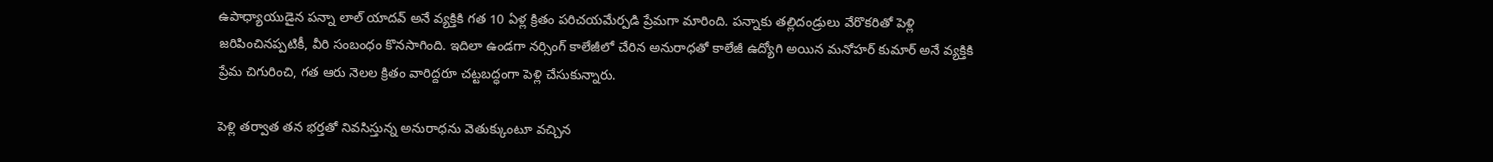ఉపాధ్యాయుడైన పన్నా లాల్ యాదవ్ అనే వ్యక్తికి గత 10 ఏళ్ల క్రితం పరిచయమేర్పడి ప్రేమగా మారింది. పన్నాకు తల్లిదండ్రులు వేరొకరితో పెళ్లి జరిపించినప్పటికీ, వీరి సంబంధం కొనసాగింది. ఇదిలా ఉండగా నర్సింగ్ కాలేజీలో చేరిన అనురాధతో కాలేజీ ఉద్యోగి అయిన మనోహర్ కుమార్ అనే వ్యక్తికి ప్రేమ చిగురించి, గత ఆరు నెలల క్రితం వారిద్దరూ చట్టబద్ధంగా పెళ్లి చేసుకున్నారు.

పెళ్లి తర్వాత తన భర్తతో నివసిస్తున్న అనురాధను వెతుక్కుంటూ వచ్చిన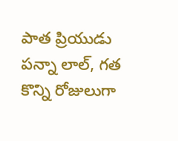పాత ప్రియుడు పన్నా లాల్, గత కొన్ని రోజులుగా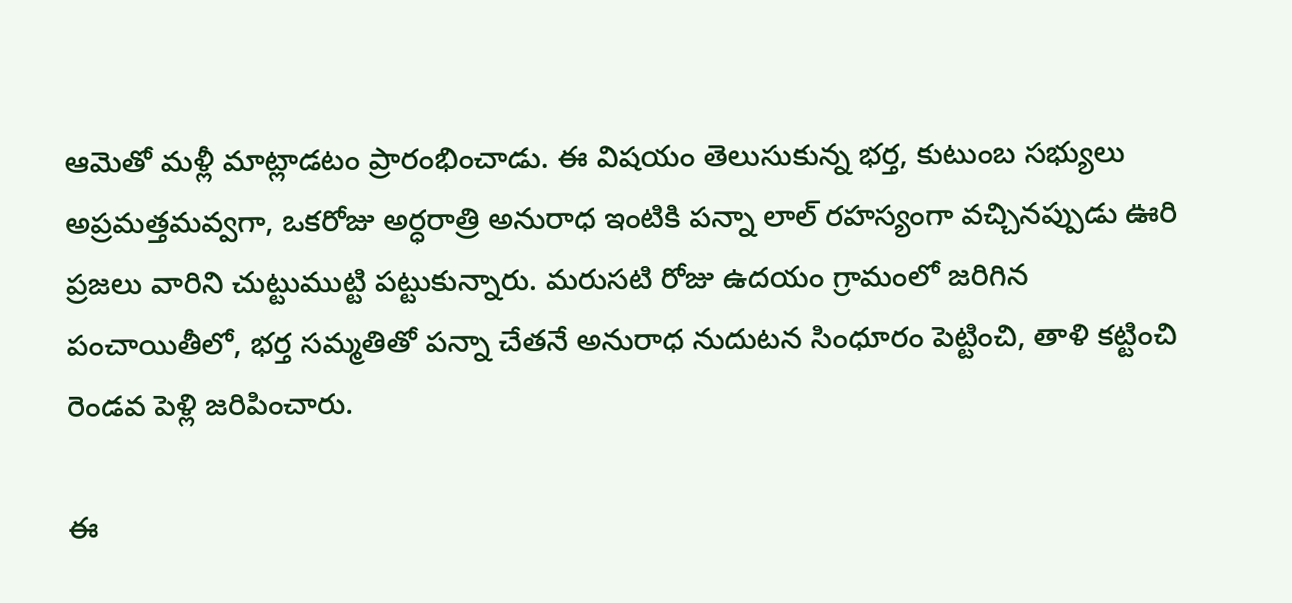ఆమెతో మళ్లీ మాట్లాడటం ప్రారంభించాడు. ఈ విషయం తెలుసుకున్న భర్త, కుటుంబ సభ్యులు అప్రమత్తమవ్వగా, ఒకరోజు అర్ధరాత్రి అనురాధ ఇంటికి పన్నా లాల్ రహస్యంగా వచ్చినప్పుడు ఊరి ప్రజలు వారిని చుట్టుముట్టి పట్టుకున్నారు. మరుసటి రోజు ఉదయం గ్రామంలో జరిగిన పంచాయితీలో, భర్త సమ్మతితో పన్నా చేతనే అనురాధ నుదుటన సింధూరం పెట్టించి, తాళి కట్టించి రెండవ పెళ్లి జరిపించారు.

ఈ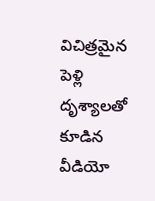విచిత్రమైన పెళ్లి దృశ్యాలతో కూడిన వీడియో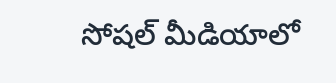సోషల్ మీడియాలో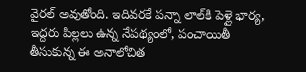వైరల్ అవుతోంది. ఇదివరకే పన్నా లాల్‌కి పెళ్లై భార్య, ఇద్దరు పిల్లలు ఉన్న నేపథ్యంలో, పంచాయితీ తీసుకున్న ఈ అనాలోచిత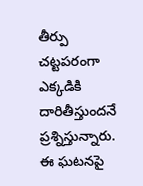తీర్పు చట్టపరంగా ఎక్కడికి దారితీస్తుందనే ప్రశ్నిస్తున్నారు. ఈ ఘటనపై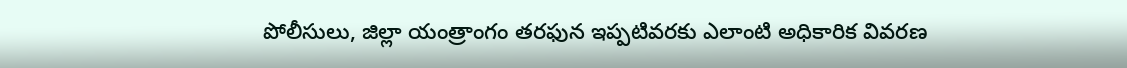పోలీసులు, జిల్లా యంత్రాంగం తరఫున ఇప్పటివరకు ఎలాంటి అధికారిక వివరణ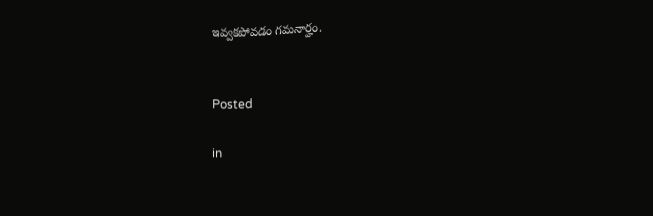ఇవ్వకపోవడం గమనార్హం.


Posted

in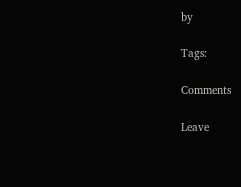by

Tags:

Comments

Leave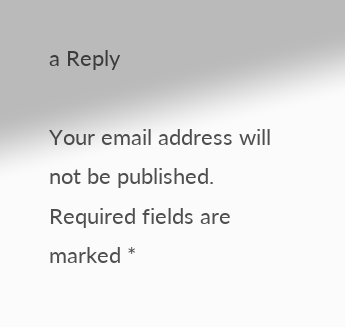a Reply

Your email address will not be published. Required fields are marked *